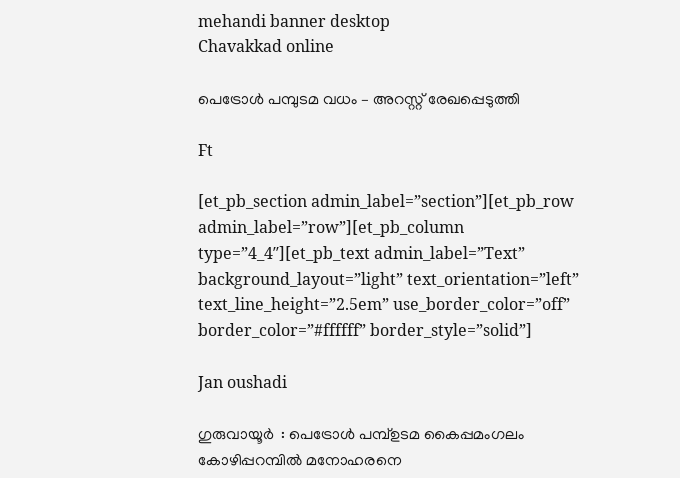mehandi banner desktop
Chavakkad online

പെട്രോൾ പമ്പുടമ വധം – അറസ്റ്റ് രേഖപ്പെടുത്തി

Ft

[et_pb_section admin_label=”section”][et_pb_row admin_label=”row”][et_pb_column type=”4_4″][et_pb_text admin_label=”Text” background_layout=”light” text_orientation=”left” text_line_height=”2.5em” use_border_color=”off” border_color=”#ffffff” border_style=”solid”]

Jan oushadi

ഗുരുവായൂർ  : പെട്രോള്‍ പമ്പ്ഉടമ കൈപ്പമംഗലം കോഴിപ്പറമ്പില്‍ മനോഹരനെ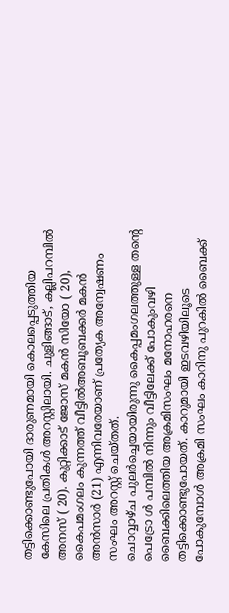തട്ടിക്കൊണ്ടുപോയി ദാരുണമായി കൊലപ്പെടുത്തിയ കേസിലെ പ്രതികള്‍ അറസ്റ്റിലായി. ചുളിങ്ങാട്, കല്ലിപറമ്പില്‍ അനസ് ( 20). കുറ്റിക്കാട് ജോസ് മകന്‍ സിയോ ( 20), കൈപമംഗലം കുന്നത്ത് വീട്ടില്‍അബൂബക്കര്‍ മകന്‍ അന്‍സാര്‍ (21) എന്നിവരേയാണ് പ്രത്യേക അന്വേഷണം സംഘം അറസ്റ്റ് ചെയ്തത്.
ചൊവ്വാഴ്ച പുലര്‍ച്ചെയായിരുന്നു കൈപ്പമംഗലത്തുള്ള തന്റെ പെട്രോ ള്‍ പമ്പില്‍ നിന്നും വീട്ടിലേക്ക് പോകുംവഴി ബൈക്കിലെത്തിയ അക്രമിസംഘം മനോഹരനെ തട്ടിക്കൊണ്ടുപോയത്. കാറുമായി ഇടവഴിയിലൂടെ പോകുമ്പോള്‍ അക്രമി സംഘം കാറിനു പുറകില്‍ ബൈക്ക്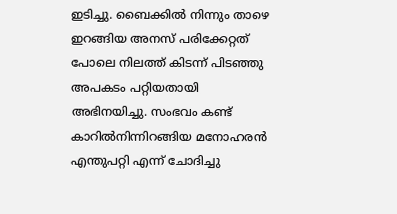ഇടിച്ചു. ബൈക്കില്‍ നിന്നും താഴെ ഇറങ്ങിയ അനസ് പരിക്കേറ്റത് പോലെ നിലത്ത് കിടന്ന് പിടഞ്ഞു അപകടം പറ്റിയതായി അഭിനയിച്ചു. സംഭവം കണ്ട് കാറില്‍നിന്നിറങ്ങിയ മനോഹരന്‍ എന്തുപറ്റി എന്ന് ചോദിച്ചു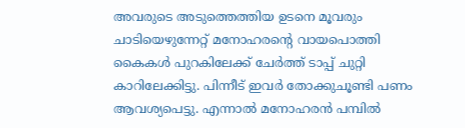അവരുടെ അടുത്തെത്തിയ ഉടനെ മൂവരും ചാടിയെഴുന്നേറ്റ് മനോഹരന്റെ വായപൊത്തി കൈകള്‍ പുറകിലേക്ക് ചേര്‍ത്ത് ടാപ്പ് ചുറ്റി കാറിലേക്കിട്ടു. പിന്നീട് ഇവര്‍ തോക്കുചൂണ്ടി പണം ആവശ്യപെട്ടു. എന്നാല്‍ മനോഹരന്‍ പമ്പില്‍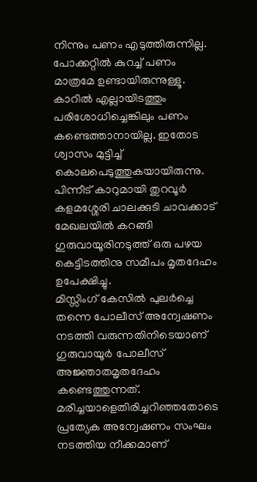നിന്നും പണം എടുത്തിരുന്നില്ല. പോക്കറ്റില്‍ കുറച്ച് പണം മാത്രമേ ഉണ്ടായിരുന്നുള്ളൂ.
കാറില്‍ എല്ലായിടത്തും പരിശോധിച്ചെങ്കിലും പണം കണ്ടെത്താനായില്ല. ഇതോട ശ്വാസം മുട്ടിച്ച് കൊലപെടുത്തുകയായിരുന്നു.
പിന്നീട് കാറുമായി തുറവൂര്‍ കളമശ്ശേരി ചാലക്കുടി ചാവക്കാട് മേഖലയില്‍ കറങ്ങി ഗുരുവായൂരിനടുത്ത് ഒരു പഴയ കെട്ടിടത്തിനു സമീപം മൃതദേഹം ഉപേക്ഷിച്ചു.
മിസ്സിംഗ് കേസില്‍ പുലര്‍ച്ചെ തന്നെ പോലീസ് അന്വേഷണം നടത്തി വരുന്നതിനിടെയാണ് ഗുരുവായൂര്‍ പോലീസ് അജ്ഞാതമൃതദേഹം കണ്ടെത്തുന്നത്.
മരിച്ചയാളെതിരിച്ചറിഞ്ഞതോടെ പ്രത്യേക അന്വേഷണം സംഘം നടത്തിയ നീക്കമാണ്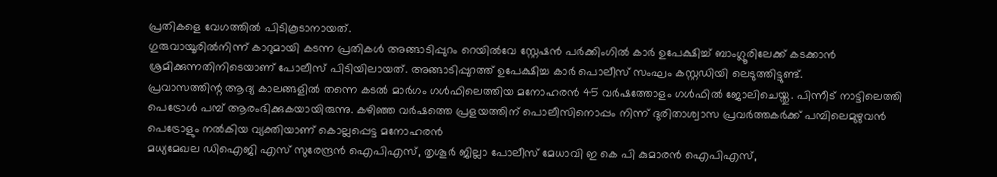പ്രതികളെ വേഗത്തിൽ പിടികൂടാനായത്.
ഗുരുവായൂരില്‍നിന്ന് കാറുമായി കടന്ന പ്രതികള്‍ അങ്ങാടിപ്പുറം റെയില്‍വേ സ്റ്റേഷന്‍ പര്‍ക്കിംഗില്‍ കാര്‍ ഉപേക്ഷിച്ച് ബാംഗ്ലൂരിലേക്ക് കടക്കാന്‍ ശ്രമിക്കുന്നതിനിടെയാണ് പോലീസ് പിടിയിലായത്. അങ്ങാടിപ്പുറത്ത് ഉപേക്ഷിച്ച കാര്‍ പൊലീസ് സംഘം കസ്റ്റഡിയി ലെടുത്തിട്ടുണ്ട്.
പ്രവാസത്തിന്റ ആദ്യ കാലങ്ങളിൽ തന്നെ കടല്‍ മാര്‍ഗം ഗള്‍ഫിലെത്തിയ മനോഹരന്‍ 45 വര്‍ഷത്തോളം ഗള്‍ഫില്‍ ജോലിചെയ്തു. പിന്നീട് നാട്ടിലെത്തി പെട്രോള്‍ പമ്പ് ആരംഭിക്കുകയായിരുന്നു. കഴിഞ്ഞ വര്‍ഷത്തെ പ്രളയത്തിന് പൊലീസിനൊപ്പം നിന്ന് ദുരിതാശ്വാസ പ്രവര്‍ത്തകര്‍ക്ക് പമ്പിലെമുഴുവന്‍ പെട്രോളും നല്‍കിയ വ്യക്തിയാണ് കൊല്ലപ്പെട്ട മനോഹരന്‍
മധ്യമേഖല ഡിഐജി എസ് സുരേന്ദ്രന്‍ ഐപിഎസ്, തൃശൂര്‍ ജില്ലാ പോലീസ് മേധാവി ഇ കെ പി കുമാരന്‍ ഐപിഎസ്,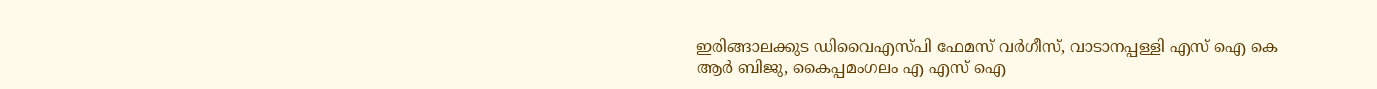ഇരിങ്ങാലക്കുട ഡിവൈഎസ്പി ഫേമസ് വര്‍ഗീസ്, വാടാനപ്പള്ളി എസ് ഐ കെ ആര്‍ ബിജു, കൈപ്പമംഗലം എ എസ് ഐ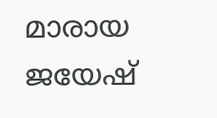മാരായ ജയേഷ്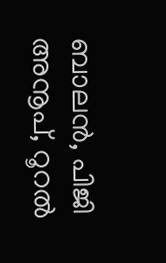ബാലന്‍, പിജി അനൂപ്, റൂറല്‍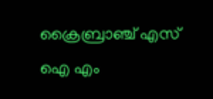ക്രൈബ്രാഞ്ച് എസ് ഐ എം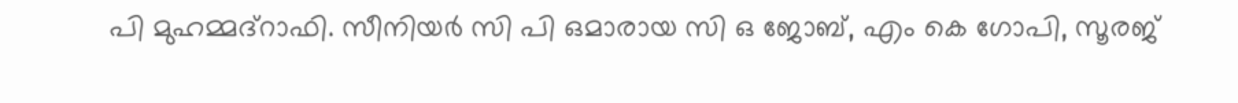പി മുഹമ്മദ്‌റാഫി. സീനിയര്‍ സി പി ഒമാരായ സി ഒ ജോബ്, എം കെ ഗോപി, സൂരജ്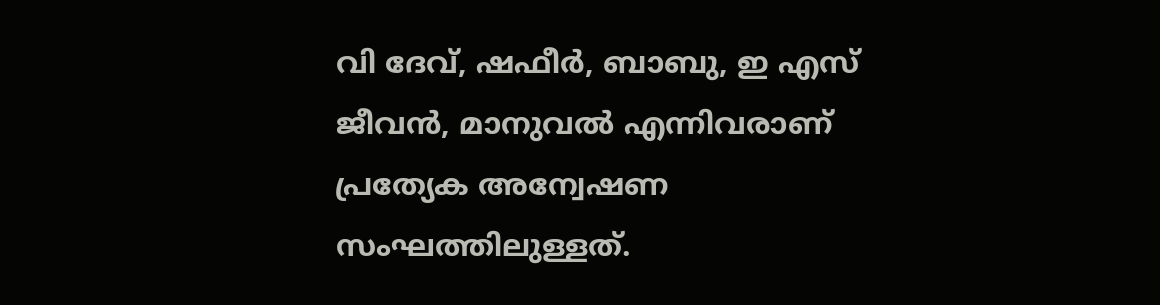വി ദേവ്, ഷഫീര്‍, ബാബു, ഇ എസ് ജീവന്‍, മാനുവല്‍ എന്നിവരാണ് പ്രത്യേക അന്വേഷണ സംഘത്തിലുള്ളത്.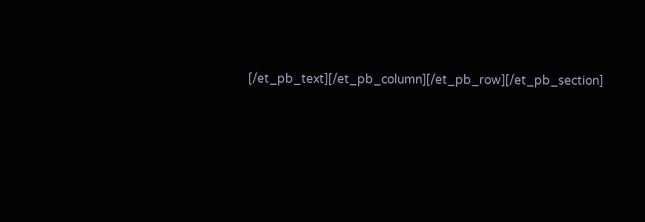[/et_pb_text][/et_pb_column][/et_pb_row][/et_pb_section]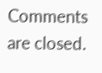Comments are closed.